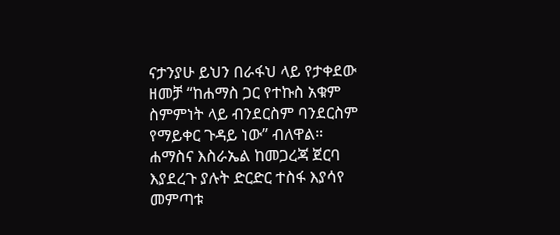ናታንያሁ ይህን በራፋህ ላይ የታቀደው ዘመቻ “ከሐማስ ጋር የተኩስ አቁም ስምምነት ላይ ብንደርስም ባንደርስም የማይቀር ጉዳይ ነው” ብለዋል።
ሐማስና እስራኤል ከመጋረጃ ጀርባ እያደረጉ ያሉት ድርድር ተስፋ እያሳየ መምጣቱ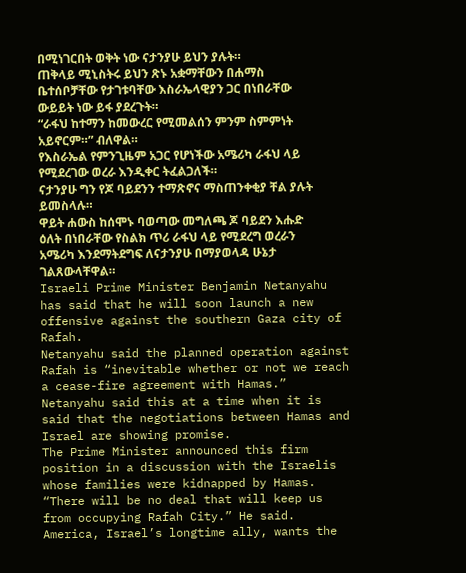በሚነገርበት ወቅት ነው ናታንያሁ ይህን ያሉት።
ጠቅላይ ሚኒስትሩ ይህን ጽኑ አቋማቸውን በሐማስ ቤተሰቦቻቸው የታገቱባቸው እስራኤላዊያን ጋር በነበራቸው ውይይት ነው ይፋ ያደረጉት።
“ራፋህ ከተማን ከመውረር የሚመልሰን ምንም ስምምነት አይኖርም።” ብለዋል።
የእስራኤል የምንጊዜም አጋር የሆነችው አሜሪካ ራፋህ ላይ የሚደረገው ወረራ እንዲቀር ትፈልጋለች።
ናታንያሁ ግን የጆ ባይደንን ተማጽኖና ማስጠንቀቂያ ቸል ያሉት ይመስላሉ።
ዋይት ሐውስ ከሰሞኑ ባወጣው መግለጫ ጆ ባይደን እሑድ ዕለት በነበራቸው የስልክ ጥሪ ራፋህ ላይ የሚደረግ ወረራን አሜሪካ እንደማትደግፍ ለናታንያሁ በማያወላዳ ሁኔታ ገልጸውላቸዋል።
Israeli Prime Minister Benjamin Netanyahu has said that he will soon launch a new offensive against the southern Gaza city of Rafah.
Netanyahu said the planned operation against Rafah is “inevitable whether or not we reach a cease-fire agreement with Hamas.”
Netanyahu said this at a time when it is said that the negotiations between Hamas and Israel are showing promise.
The Prime Minister announced this firm position in a discussion with the Israelis whose families were kidnapped by Hamas.
“There will be no deal that will keep us from occupying Rafah City.” He said.
America, Israel’s longtime ally, wants the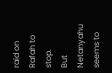raid on Rafah to stop.
But Netanyahu seems to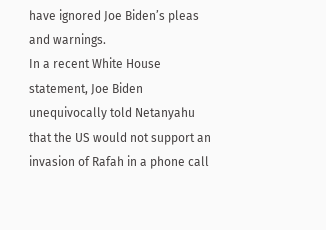have ignored Joe Biden’s pleas and warnings.
In a recent White House statement, Joe Biden unequivocally told Netanyahu that the US would not support an invasion of Rafah in a phone call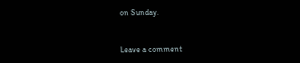on Sunday.


Leave a comment